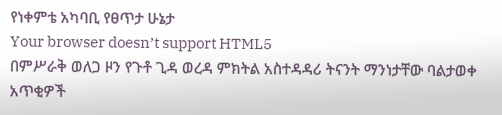የነቀምቴ አካባቢ የፀጥታ ሁኔታ
Your browser doesn’t support HTML5
በምሥራቅ ወለጋ ዞን የጉቶ ጊዳ ወረዳ ምክትል አስተዳዳሪ ትናንት ማንነታቸው ባልታወቀ አጥቂዎች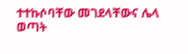ተተኩሶባቸው መገደላቸውና ሌላ ወጣት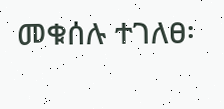መቁሰሉ ተገለፀ፡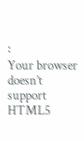፡
Your browser doesn’t support HTML5